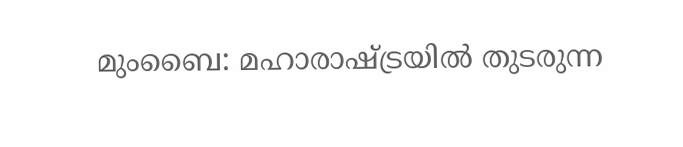മുംബൈ: മഹാരാഷ്ട്രയിൽ തുടരുന്ന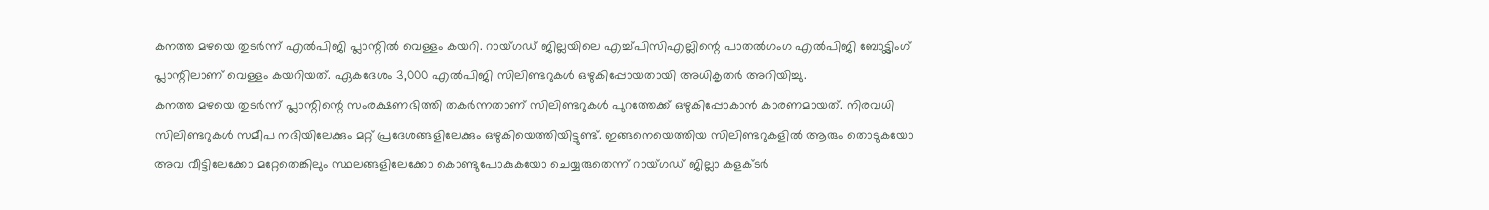കനത്ത മഴയെ തുടർന്ന് എൽപിജി പ്ലാന്റിൽ വെള്ളം കയറി. റായ്ഗഡ് ജില്ലയിലെ എച്ച്പിസിഎല്ലിന്റെ പാതൽഗംഗ എൽപിജി ബോട്ട്ലിംഗ് പ്ലാന്റിലാണ് വെള്ളം കയറിയത്. ഏകദേശം 3,000 എൽപിജി സിലിണ്ടറുകൾ ഒഴുകിപ്പോയതായി അധികൃതർ അറിയിച്ചു.
കനത്ത മഴയെ തുടർന്ന് പ്ലാന്റിന്റെ സംരക്ഷണഭിത്തി തകർന്നതാണ് സിലിണ്ടറുകൾ പുറത്തേക്ക് ഒഴുകിപ്പോകാൻ കാരണമായത്. നിരവധി സിലിണ്ടറുകൾ സമീപ നദിയിലേക്കും മറ്റ് പ്രദേശങ്ങളിലേക്കും ഒഴുകിയെത്തിയിട്ടുണ്ട്. ഇങ്ങനെയെത്തിയ സിലിണ്ടറുകളിൽ ആരും തൊടുകയോ അവ വീട്ടിലേക്കോ മറ്റേതെങ്കിലും സ്ഥലങ്ങളിലേക്കോ കൊണ്ടുപോകുകയോ ചെയ്യരുതെന്ന് റായ്ഗഡ് ജില്ലാ കളക്ടർ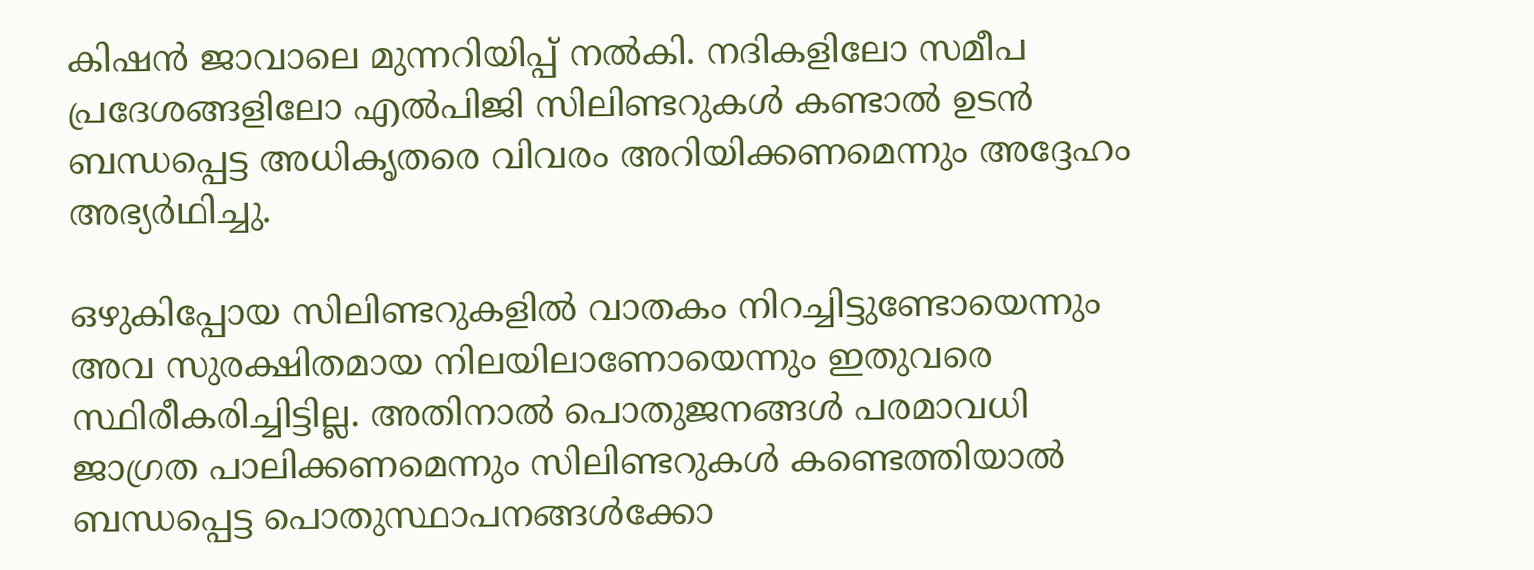കിഷൻ ജാവാലെ മുന്നറിയിപ്പ് നൽകി. നദികളിലോ സമീപ പ്രദേശങ്ങളിലോ എൽപിജി സിലിണ്ടറുകൾ കണ്ടാൽ ഉടൻ ബന്ധപ്പെട്ട അധികൃതരെ വിവരം അറിയിക്കണമെന്നും അദ്ദേഹം അഭ്യർഥിച്ചു.

ഒഴുകിപ്പോയ സിലിണ്ടറുകളിൽ വാതകം നിറച്ചിട്ടുണ്ടോയെന്നും അവ സുരക്ഷിതമായ നിലയിലാണോയെന്നും ഇതുവരെ സ്ഥിരീകരിച്ചിട്ടില്ല. അതിനാൽ പൊതുജനങ്ങൾ പരമാവധി ജാഗ്രത പാലിക്കണമെന്നും സിലിണ്ടറുകൾ കണ്ടെത്തിയാൽ ബന്ധപ്പെട്ട പൊതുസ്ഥാപനങ്ങൾക്കോ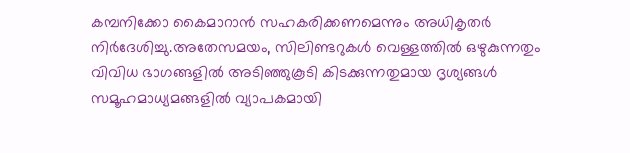കമ്പനിക്കോ കൈമാറാൻ സഹകരിക്കണമെന്നും അധികൃതർ നിർദേശിച്ചു.അതേസമയം, സിലിണ്ടറുകൾ വെള്ളത്തിൽ ഒഴുകുന്നതും വിവിധ ഭാഗങ്ങളിൽ അടിഞ്ഞുകൂടി കിടക്കുന്നതുമായ ദൃശ്യങ്ങൾ സമൂഹമാധ്യമങ്ങളിൽ വ്യാപകമായി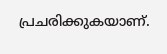പ്രചരിക്കുകയാണ്.